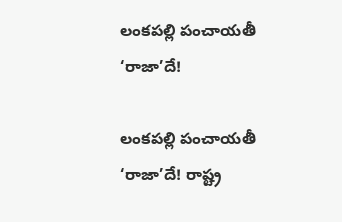లంకపల్లి పంచాయతీ ‘రాజా’దే!

లంకపల్లి పంచాయతీ ‘రాజా’దే! రాష్ట్ర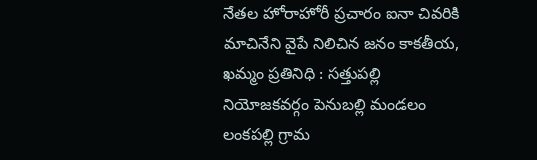నేతల హోరాహోరీ ప్రచారం ఐనా చివరికి మాచినేని వైపే నిలిచిన జ‌నం కాకతీయ, ఖమ్మం ప్రతినిధి : సత్తుపల్లి నియోజకవర్గం పెనుబల్లి మండలం లంకపల్లి గ్రామ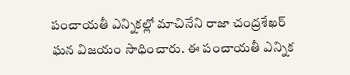పంచాయతీ ఎన్నికల్లో మాచినేని రాజా చంద్రశేఖర్ ఘన విజయం సాధించారు. ఈ పంచాయతీ ఎన్నిక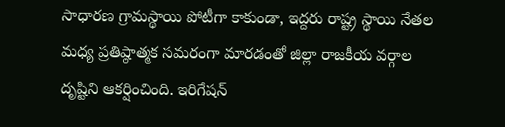సాధారణ గ్రామస్థాయి పోటీగా కాకుండా, ఇద్దరు రాష్ట్ర స్థాయి నేతల మధ్య ప్రతిష్ఠాత్మక సమరంగా మారడంతో జిల్లా రాజకీయ వర్గాల దృష్టిని ఆకర్షించింది. ఇరిగేషన్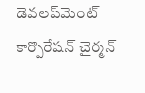డెవలప్‌మెంట్ కార్పొరేషన్ చైర్మన్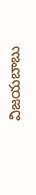విజయబాబు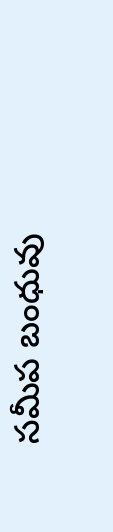సమీప బంధువు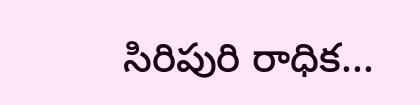సిరిపురి రాధిక...